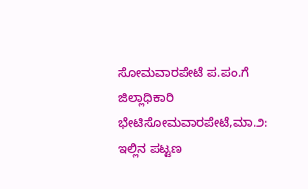ಸೋಮವಾರಪೇಟೆ ಪ.ಪಂ.ಗೆ ಜಿಲ್ಲಾಧಿಕಾರಿ ಭೇಟಿಸೋಮವಾರಪೇಟೆ,ಮಾ.೨: ಇಲ್ಲಿನ ಪಟ್ಟಣ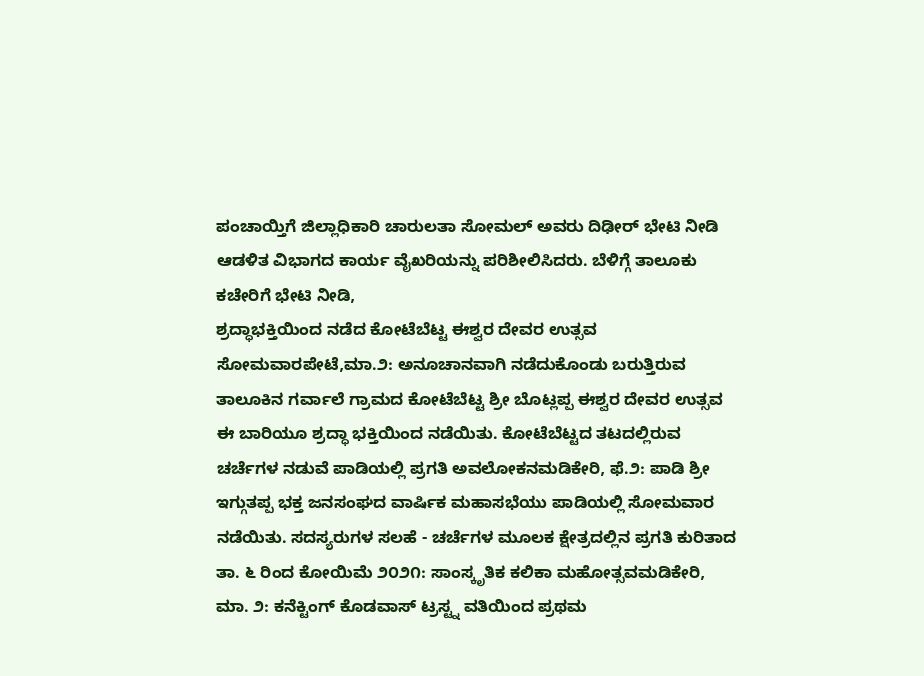ಪಂಚಾಯ್ತಿಗೆ ಜಿಲ್ಲಾಧಿಕಾರಿ ಚಾರುಲತಾ ಸೋಮಲ್ ಅವರು ದಿಢೀರ್ ಭೇಟಿ ನೀಡಿ ಆಡಳಿತ ವಿಭಾಗದ ಕಾರ್ಯ ವೈಖರಿಯನ್ನು ಪರಿಶೀಲಿಸಿದರು. ಬೆಳಿಗ್ಗೆ ತಾಲೂಕು ಕಚೇರಿಗೆ ಭೇಟಿ ನೀಡಿ,
ಶ್ರದ್ಧಾಭಕ್ತಿಯಿಂದ ನಡೆದ ಕೋಟೆಬೆಟ್ಟ ಈಶ್ವರ ದೇವರ ಉತ್ಸವ ಸೋಮವಾರಪೇಟೆ,ಮಾ.೨: ಅನೂಚಾನವಾಗಿ ನಡೆದುಕೊಂಡು ಬರುತ್ತಿರುವ ತಾಲೂಕಿನ ಗರ್ವಾಲೆ ಗ್ರಾಮದ ಕೋಟೆಬೆಟ್ಟ ಶ್ರೀ ಬೊಟ್ಲಪ್ಪ ಈಶ್ವರ ದೇವರ ಉತ್ಸವ ಈ ಬಾರಿಯೂ ಶ್ರದ್ಧಾ ಭಕ್ತಿಯಿಂದ ನಡೆಯಿತು. ಕೋಟೆಬೆಟ್ಟದ ತಟದಲ್ಲಿರುವ
ಚರ್ಚೆಗಳ ನಡುವೆ ಪಾಡಿಯಲ್ಲಿ ಪ್ರಗತಿ ಅವಲೋಕನಮಡಿಕೇರಿ, ಫೆ.೨: ಪಾಡಿ ಶ್ರೀ ಇಗ್ಗುತಪ್ಪ ಭಕ್ತ ಜನಸಂಘದ ವಾರ್ಷಿಕ ಮಹಾಸಭೆಯು ಪಾಡಿಯಲ್ಲಿ ಸೋಮವಾರ ನಡೆಯಿತು. ಸದಸ್ಯರುಗಳ ಸಲಹೆ - ಚರ್ಚೆಗಳ ಮೂಲಕ ಕ್ಷೇತ್ರದಲ್ಲಿನ ಪ್ರಗತಿ ಕುರಿತಾದ
ತಾ. ೬ ರಿಂದ ಕೋಯಿಮೆ ೨೦೨೧: ಸಾಂಸ್ಕೃತಿಕ ಕಲಿಕಾ ಮಹೋತ್ಸವಮಡಿಕೇರಿ, ಮಾ. ೨: ಕನೆಕ್ಟಿಂಗ್ ಕೊಡವಾಸ್ ಟ್ರಸ್ಟ್ನ ವತಿಯಿಂದ ಪ್ರಥಮ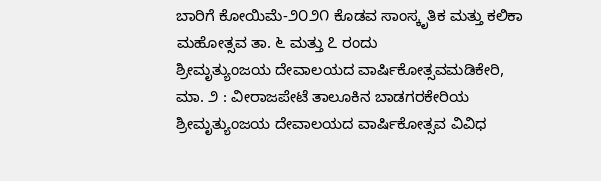ಬಾರಿಗೆ ಕೋಯಿಮೆ-೨೦೨೧ ಕೊಡವ ಸಾಂಸ್ಕೃತಿಕ ಮತ್ತು ಕಲಿಕಾ ಮಹೋತ್ಸವ ತಾ. ೬ ಮತ್ತು ೭ ರಂದು
ಶ್ರೀಮೃತ್ಯುಂಜಯ ದೇವಾಲಯದ ವಾರ್ಷಿಕೋತ್ಸವಮಡಿಕೇರಿ, ಮಾ. ೨ : ವೀರಾಜಪೇಟೆ ತಾಲೂಕಿನ ಬಾಡಗರಕೇರಿಯ ಶ್ರೀಮೃತ್ಯುಂಜಯ ದೇವಾಲಯದ ವಾರ್ಷಿಕೋತ್ಸವ ವಿವಿಧ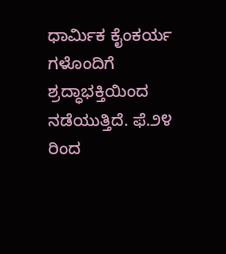ಧಾರ್ಮಿಕ ಕೈಂಕರ್ಯ ಗಳೊಂದಿಗೆ ಶ್ರದ್ಧಾಭಕ್ತಿಯಿಂದ ನಡೆಯುತ್ತಿದೆ. ಫೆ.೨೪ ರಿಂದ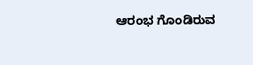ಆರಂಭ ಗೊಂಡಿರುವ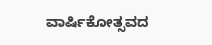ವಾರ್ಷಿಕೋತ್ಸವದ